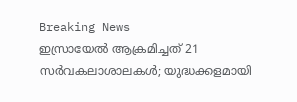Breaking News
ഇസ്രായേല്‍ ആക്രമിച്ചത് 21 സര്‍വകലാശാലകള്‍; യുദ്ധക്കളമായി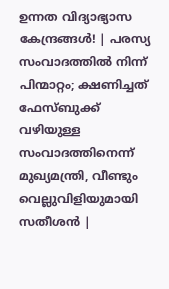ഉന്നത വിദ്യാഭ്യാസ കേന്ദ്രങ്ങള്‍! | പരസ്യ സംവാദത്തിൽ നിന്ന് പിന്മാറ്റം; ക്ഷണിച്ചത് ഫേസ്ബുക്ക് വഴിയുള്ള സംവാദത്തിനെന്ന് മുഖ്യമന്ത്രി, വീണ്ടും വെല്ലുവിളിയുമായി സതീശൻ |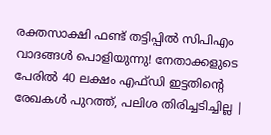രക്തസാക്ഷി ഫണ്ട് തട്ടിപ്പിൽ സിപിഎം വാദങ്ങൾ പൊളിയുന്നു! നേതാക്കളുടെ പേരിൽ 40 ലക്ഷം എഫ്ഡി ഇട്ടതിന്റെ രേഖകൾ പുറത്ത്, പലിശ തിരിച്ചടിച്ചില്ല |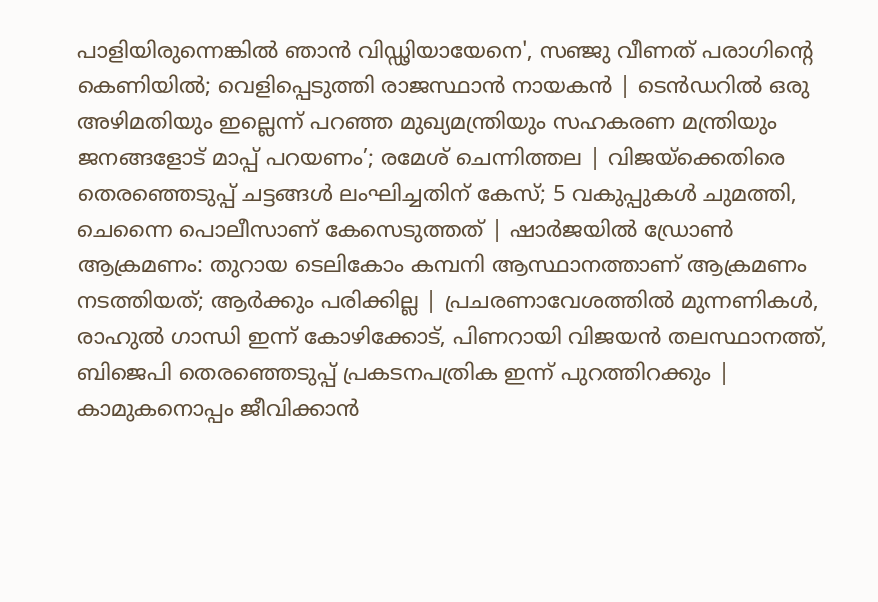പാളിയിരുന്നെങ്കിൽ ഞാൻ വിഡ്ഢിയായേനെ', സഞ്ജു വീണത് പരാഗിന്‍റെ കെണിയില്‍; വെളിപ്പെടുത്തി രാജസ്ഥാന്‍ നായകന്‍ | ടെൻഡറിൽ ഒരു അഴിമതിയും ഇല്ലെന്ന് പറഞ്ഞ മുഖ്യമന്ത്രിയും സഹകരണ മന്ത്രിയും ജനങ്ങളോട് മാപ്പ് പറയണം’; രമേശ് ചെന്നിത്തല | വിജയ്‌ക്കെതിരെ തെരഞ്ഞെടുപ്പ് ചട്ടങ്ങൾ ലംഘിച്ചതിന് കേസ്; 5 വകുപ്പുകൾ ചുമത്തി, ചെന്നൈ പൊലീസാണ് കേസെടുത്തത് | ഷാർജയിൽ ഡ്രോൺ ആക്രമണം: തുറായ ടെലികോം കമ്പനി ആസ്ഥാനത്താണ് ആക്രമണം നടത്തിയത്; ആർക്കും പരിക്കില്ല | പ്രചരണാവേശത്തിൽ മുന്നണികൾ, രാഹുൽ ഗാന്ധി ഇന്ന് കോഴിക്കോട്, പിണറായി വിജയൻ തലസ്ഥാനത്ത്, ബിജെപി തെരഞ്ഞെടുപ്പ് പ്രകടനപത്രിക ഇന്ന് പുറത്തിറക്കും | കാമുകനൊപ്പം ജീവിക്കാൻ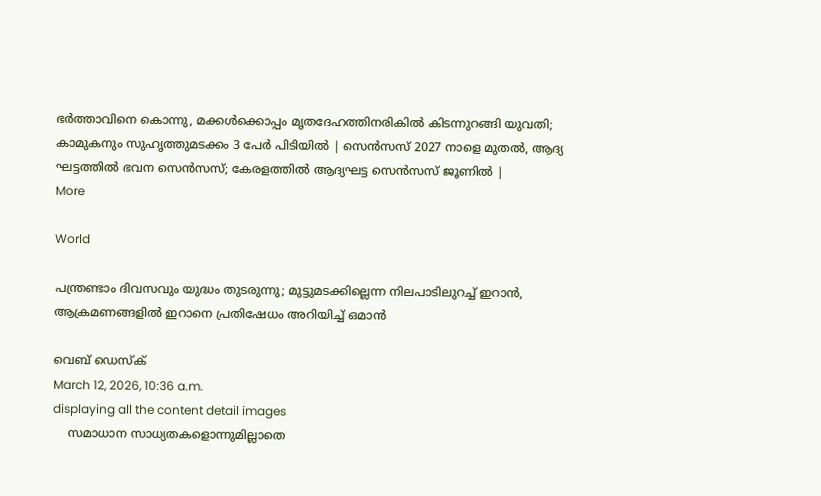ഭർത്താവിനെ കൊന്നു, മക്കൾക്കൊപ്പം മൃതദേഹത്തിനരികിൽ കിടന്നുറങ്ങി യുവതി; കാമുകനും സുഹൃത്തുമടക്കം 3 പേ‍ർ പിടിയിൽ | സെൻസസ് 2027 നാളെ മുതൽ, ആദ്യ ഘട്ടത്തിൽ ഭവന സെൻസസ്; കേരളത്തിൽ ആദ്യഘട്ട സെന്‍സസ് ജൂണിൽ |
More

World

പന്ത്രണ്ടാം ദിവസവും യുദ്ധം തുടരുന്നു; മുട്ടുമടക്കില്ലെന്ന നിലപാടിലുറച്ച് ഇറാൻ, ആക്രമണങ്ങളിൽ ഇറാനെ പ്രതിഷേധം അറിയിച്ച് ഒമാൻ

വെബ് ഡെസ്ക്
March 12, 2026, 10:36 a.m.
displaying all the content detail images
    സമാധാന സാധ്യതകളൊന്നുമില്ലാതെ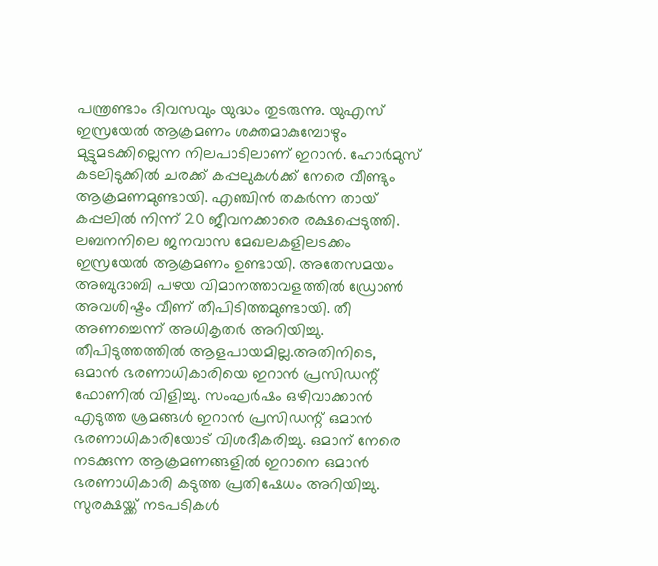പന്ത്രണ്ടാം ദിവസവും യുദ്ധം തുടരുന്നു. യുഎസ് ഇസ്രയേൽ ആക്രമണം ശക്തമാകുമ്പോഴും മുട്ടുമടക്കില്ലെന്ന നിലപാടിലാണ് ഇറാൻ. ഹോർമുസ് കടലിടുക്കിൽ ചരക്ക് കപ്പലുകൾക്ക് നേരെ വീണ്ടും ആക്രമണമുണ്ടായി. എഞ്ചിൻ തക‍ർന്ന തായ് കപ്പലിൽ നിന്ന് 20 ജീവനക്കാരെ രക്ഷപ്പെടുത്തി. ലബനനിലെ ജനവാസ മേഖലകളിലടക്കം ഇസ്രയേൽ ആക്രമണം ഉണ്ടായി. അതേസമയം അബുദാബി പഴയ വിമാനത്താവളത്തിൽ ഡ്രോൺ അവശിഷ്ടം വീണ് തീപിടിത്തമുണ്ടായി. തീ അണച്ചെന്ന് അധികൃതർ അറിയിച്ചു. തീപിടുത്തത്തില്‍ ആളപായമില്ല.അതിനിടെ, ഒമാൻ ഭരണാധികാരിയെ ഇറാൻ പ്രസിഡന്റ് ഫോണില്‍ വിളിച്ചു. സംഘർഷം ഒഴിവാക്കാൻ എടുത്ത ശ്രമങ്ങൾ ഇറാൻ പ്രസിഡന്റ് ഒമാൻ ഭരണാധികാരിയോട് വിശദീകരിച്ചു. ഒമാന് നേരെ നടക്കുന്ന ആക്രമണങ്ങളിൽ ഇറാനെ ഒമാൻ ഭരണാധികാരി കടുത്ത പ്രതിഷേധം അറിയിച്ചു. സുരക്ഷയ്ക്ക് നടപടികൾ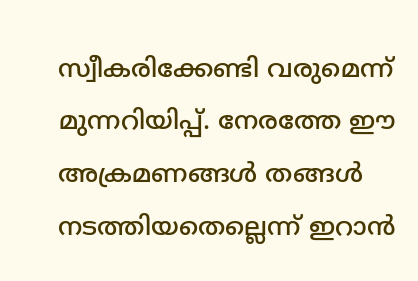സ്വീകരിക്കേണ്ടി വരുമെന്ന് മുന്നറിയിപ്പ്. നേരത്തേ ഈ അക്രമണങ്ങൾ തങ്ങൾ നടത്തിയതെല്ലെന്ന് ഇറാൻ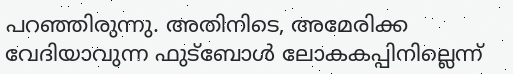പറഞ്ഞിരുന്നു. അതിനിടെ, അമേരിക്ക വേദിയാവുന്ന ഫുട്ബോൾ ലോകകപ്പിനില്ലെന്ന്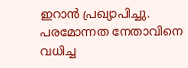ഇറാൻ പ്രഖ്യാപിച്ചു. പരമോന്നത നേതാവിനെ വധിച്ച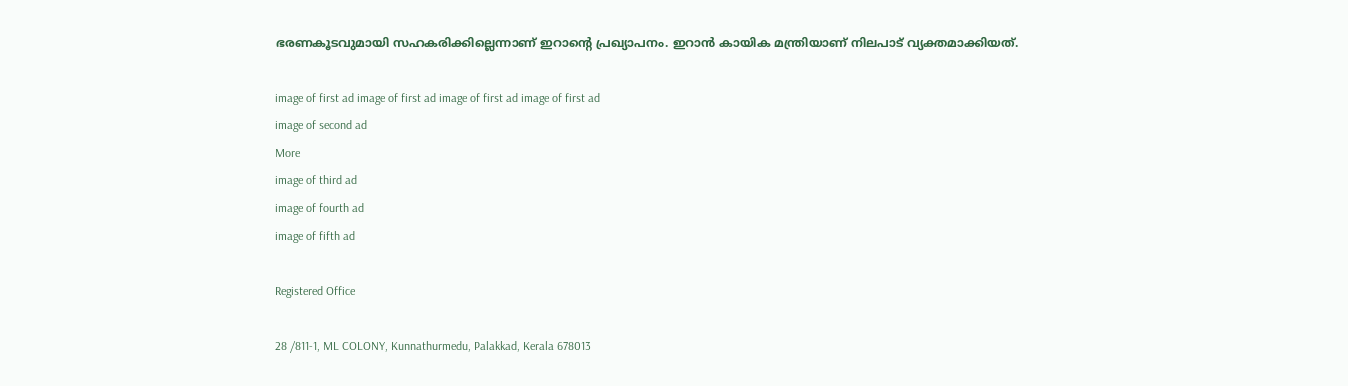ഭരണകൂടവുമായി സഹകരിക്കില്ലെന്നാണ് ഇറാൻ്റെ പ്രഖ്യാപനം. ഇറാൻ കായിക മന്ത്രിയാണ് നിലപാട് വ്യക്തമാക്കിയത്.

image of first ad image of first ad image of first ad image of first ad
image of second ad
More
image of third ad
image of fourth ad
image of fifth ad

Registered Office

28 /811-1, ML COLONY, Kunnathurmedu, Palakkad, Kerala 678013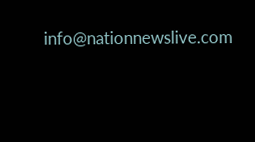info@nationnewslive.com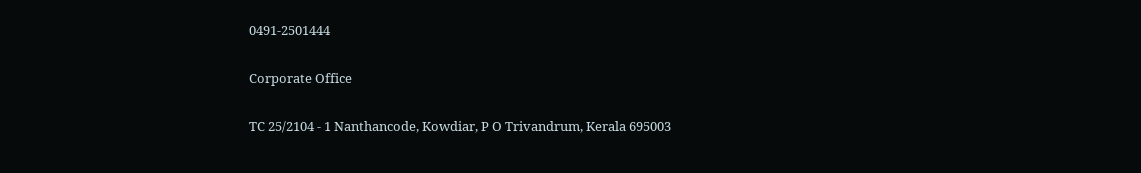0491-2501444

Corporate Office

TC 25/2104 - 1 Nanthancode, Kowdiar, P O Trivandrum, Kerala 695003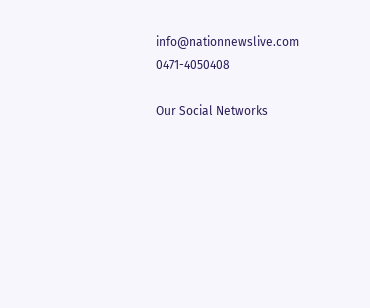info@nationnewslive.com
0471-4050408

Our Social Networks